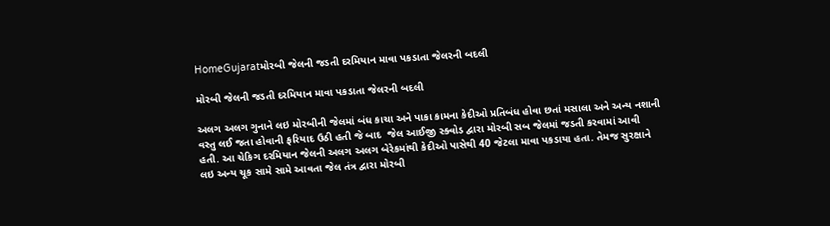HomeGujaratમોરબી જેલની જડતી દરમિયાન માવા પકડાતા જેલરની બદલી

મોરબી જેલની જડતી દરમિયાન માવા પકડાતા જેલરની બદલી

અલગ અલગ ગુનાને લઇ મોરબીની જેલમાં બંધ કાચા અને પાકા કામના કેદીઓ પ્રતિબંધ હોવા છતાં મસાલા અને અન્ય નશાની વસ્તુ લઈ જતા હોવાની ફરિયાદ ઉઠી હતી જે બાદ  જેલ આઈજી સ્ક્વોડ દ્વારા મોરબી સબ જેલમાં જડતી કરવામાં આવી હતી. આ ચેકિગ દરમિયાન જેલની અલગ અલગ બેરેકમાંથી કેદીઓ પાસેથી 40 જેટલા માવા પકડાયા હતા. તેમજ સુરક્ષાને લઇ અન્ય ચૂક સામે સામે આવતા જેલ તંત્ર દ્વારા મોરબી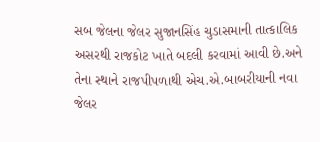સબ જેલના જેલર સુજાનસિંહ ચુડાસમાની તાત્કાલિક અસરથી રાજકોટ ખાતે બદલી કરવામાં આવી છે.અને તેના સ્થાને રાજપીપળાથી એચ.એ.બાબરીયાની નવા જેલર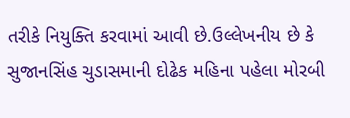તરીકે નિયુક્તિ કરવામાં આવી છે.ઉલ્લેખનીય છે કે સુજાનસિંહ ચુડાસમાની દોઢેક મહિના પહેલા મોરબી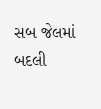સબ જેલમાં બદલી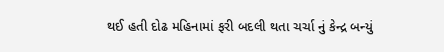થઈ હતી દોઢ મહિનામાં ફરી બદલી થતા ચર્ચા નું કેન્દ્ર બન્યું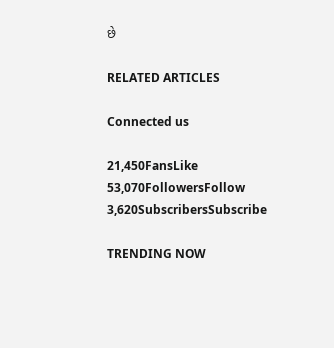છે

RELATED ARTICLES

Connected us

21,450FansLike
53,070FollowersFollow
3,620SubscribersSubscribe

TRENDING NOW